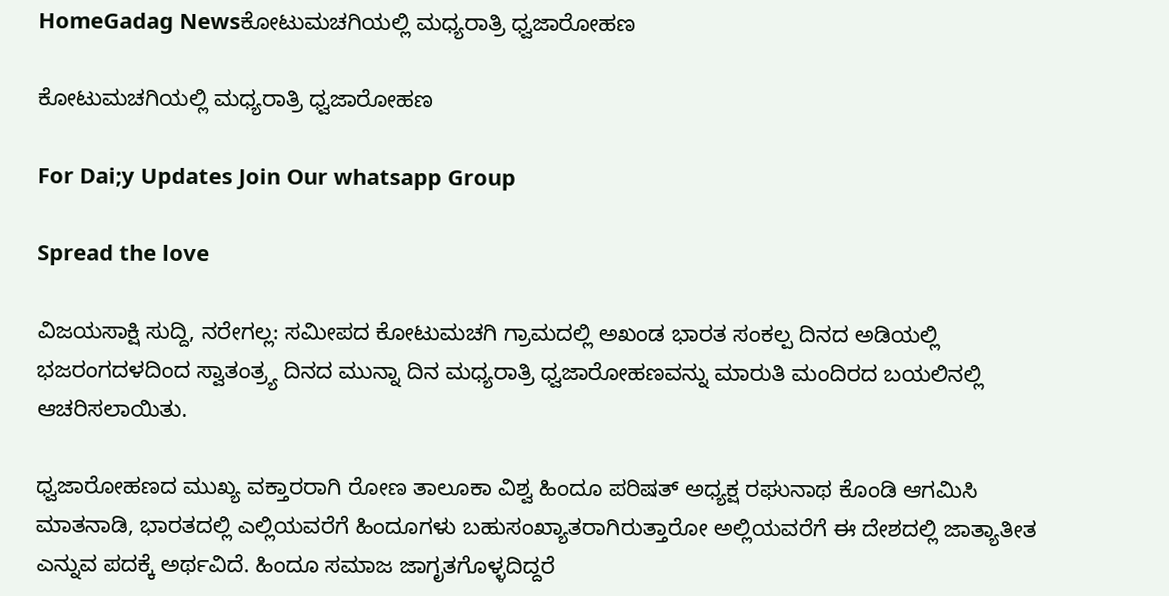HomeGadag Newsಕೋಟುಮಚಗಿಯಲ್ಲಿ ಮಧ್ಯರಾತ್ರಿ ಧ್ವಜಾರೋಹಣ

ಕೋಟುಮಚಗಿಯಲ್ಲಿ ಮಧ್ಯರಾತ್ರಿ ಧ್ವಜಾರೋಹಣ

For Dai;y Updates Join Our whatsapp Group

Spread the love

ವಿಜಯಸಾಕ್ಷಿ ಸುದ್ದಿ, ನರೇಗಲ್ಲ: ಸಮೀಪದ ಕೋಟುಮಚಗಿ ಗ್ರಾಮದಲ್ಲಿ ಅಖಂಡ ಭಾರತ ಸಂಕಲ್ಪ ದಿನದ ಅಡಿಯಲ್ಲಿ ಭಜರಂಗದಳದಿಂದ ಸ್ವಾತಂತ್ರ್ಯ ದಿನದ ಮುನ್ನಾ ದಿನ ಮಧ್ಯರಾತ್ರಿ ಧ್ವಜಾರೋಹಣವನ್ನು ಮಾರುತಿ ಮಂದಿರದ ಬಯಲಿನಲ್ಲಿ ಆಚರಿಸಲಾಯಿತು.

ಧ್ವಜಾರೋಹಣದ ಮುಖ್ಯ ವಕ್ತಾರರಾಗಿ ರೋಣ ತಾಲೂಕಾ ವಿಶ್ವ ಹಿಂದೂ ಪರಿಷತ್ ಅಧ್ಯಕ್ಷ ರಘುನಾಥ ಕೊಂಡಿ ಆಗಮಿಸಿ ಮಾತನಾಡಿ, ಭಾರತದಲ್ಲಿ ಎಲ್ಲಿಯವರೆಗೆ ಹಿಂದೂಗಳು ಬಹುಸಂಖ್ಯಾತರಾಗಿರುತ್ತಾರೋ ಅಲ್ಲಿಯವರೆಗೆ ಈ ದೇಶದಲ್ಲಿ ಜಾತ್ಯಾತೀತ ಎನ್ನುವ ಪದಕ್ಕೆ ಅರ್ಥವಿದೆ. ಹಿಂದೂ ಸಮಾಜ ಜಾಗೃತಗೊಳ್ಳದಿದ್ದರೆ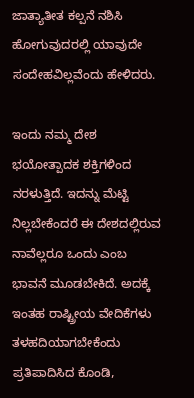ಜಾತ್ಯಾತೀತ ಕಲ್ಪನೆ ನಶಿಸಿ ಹೋಗುವುದರಲ್ಲಿ ಯಾವುದೇ ಸಂದೇಹವಿಲ್ಲವೆಂದು ಹೇಳಿದರು.

ಇಂದು ನಮ್ಮ ದೇಶ ಭಯೋತ್ಪಾದಕ ಶಕ್ತಿಗಳಿಂದ ನರಳುತ್ತಿದೆ. ಇದನ್ನು ಮೆಟ್ಟಿ ನಿಲ್ಲಬೇಕೆಂದರೆ ಈ ದೇಶದಲ್ಲಿರುವ ನಾವೆಲ್ಲರೂ ಒಂದು ಎಂಬ ಭಾವನೆ ಮೂಡಬೇಕಿದೆ. ಅದಕ್ಕೆ ಇಂತಹ ರಾಷ್ಟ್ರೀಯ ವೇದಿಕೆಗಳು ತಳಹದಿಯಾಗಬೇಕೆಂದು ಪ್ರತಿಪಾದಿಸಿದ ಕೊಂಡಿ,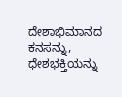ದೇಶಾಭಿಮಾನದ ಕನಸನ್ನು, ಧೇಶಭಕ್ತಿಯನ್ನು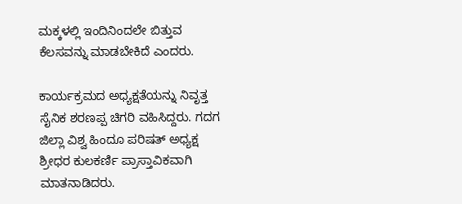ಮಕ್ಕಳಲ್ಲಿ ಇಂದಿನಿಂದಲೇ ಬಿತ್ತುವ ಕೆಲಸವನ್ನು ಮಾಡಬೇಕಿದೆ ಎಂದರು.

ಕಾರ್ಯಕ್ರಮದ ಅಧ್ಯಕ್ಷತೆಯನ್ನು ನಿವೃತ್ತ ಸೈನಿಕ ಶರಣಪ್ಪ ಚಿಗರಿ ವಹಿಸಿದ್ದರು. ಗದಗ ಜಿಲ್ಲಾ ವಿಶ್ವ ಹಿಂದೂ ಪರಿಷತ್ ಅಧ್ಯಕ್ಷ ಶ್ರೀಧರ ಕುಲಕರ್ಣಿ ಪ್ರಾಸ್ತಾವಿಕವಾಗಿ ಮಾತನಾಡಿದರು.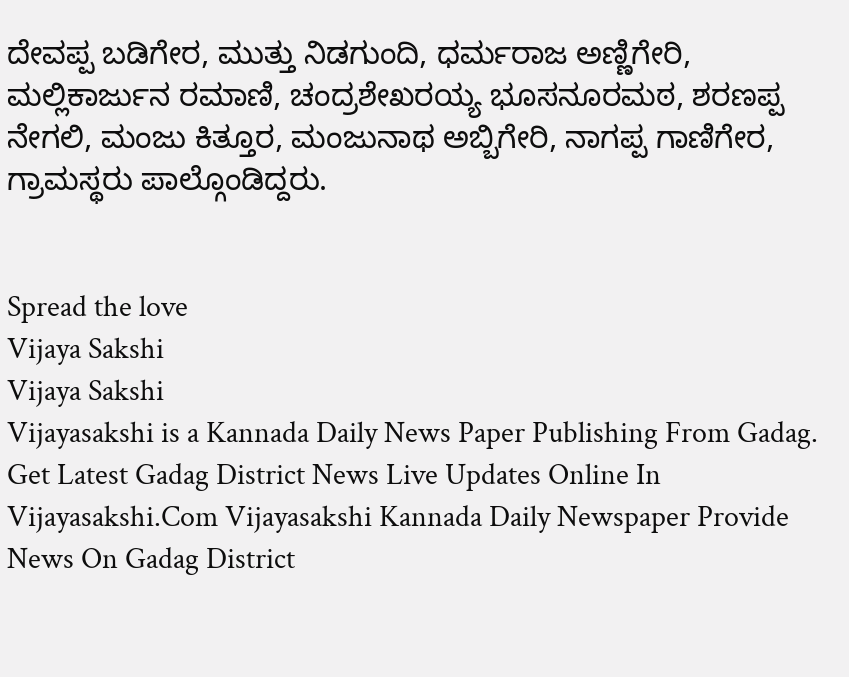ದೇವಪ್ಪ ಬಡಿಗೇರ, ಮುತ್ತು ನಿಡಗುಂದಿ, ಧರ್ಮರಾಜ ಅಣ್ಣಿಗೇರಿ, ಮಲ್ಲಿಕಾರ್ಜುನ ರಮಾಣಿ, ಚಂದ್ರಶೇಖರಯ್ಯ ಭೂಸನೂರಮಠ, ಶರಣಪ್ಪ ನೇಗಲಿ, ಮಂಜು ಕಿತ್ತೂರ, ಮಂಜುನಾಥ ಅಬ್ಬಿಗೇರಿ, ನಾಗಪ್ಪ ಗಾಣಿಗೇರ, ಗ್ರಾಮಸ್ಥರು ಪಾಲ್ಗೊಂಡಿದ್ದರು.


Spread the love
Vijaya Sakshi
Vijaya Sakshi
Vijayasakshi is a Kannada Daily News Paper Publishing From Gadag. Get Latest Gadag District News Live Updates Online In Vijayasakshi.Com Vijayasakshi Kannada Daily Newspaper Provide News On Gadag District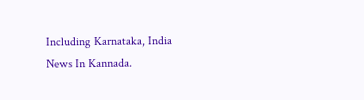Including Karnataka, India News In Kannada.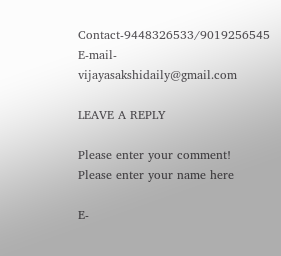Contact-9448326533/9019256545 E-mail-vijayasakshidaily@gmail.com

LEAVE A REPLY

Please enter your comment!
Please enter your name here

E-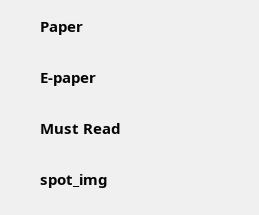Paper

E-paper

Must Read

spot_img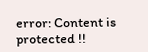error: Content is protected !!